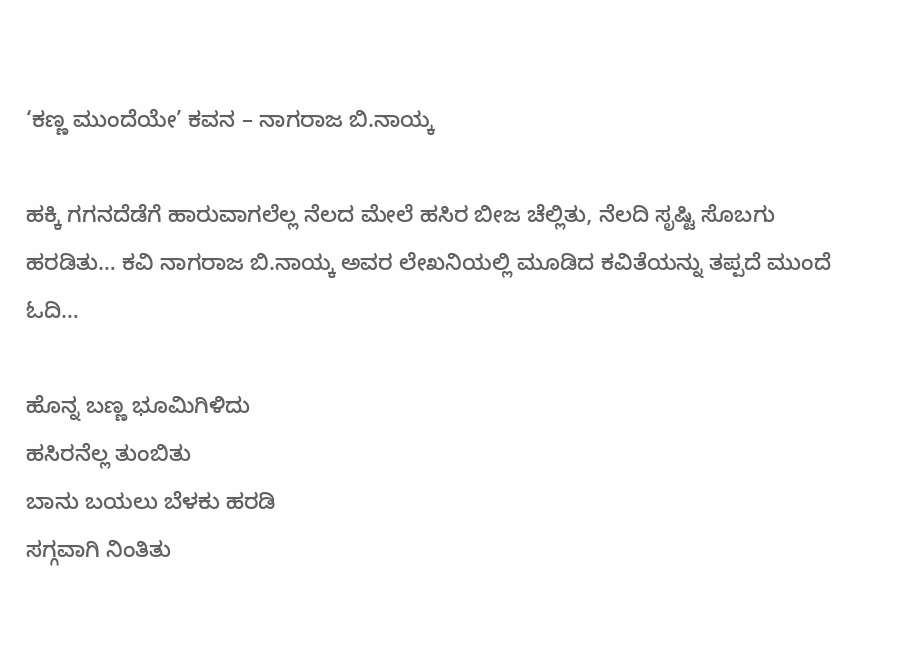‘ಕಣ್ಣ ಮುಂದೆಯೇ’ ಕವನ – ನಾಗರಾಜ ಬಿ.ನಾಯ್ಕ

ಹಕ್ಕಿ ಗಗನದೆಡೆಗೆ ಹಾರುವಾಗಲೆಲ್ಲ ನೆಲದ ಮೇಲೆ ಹಸಿರ ಬೀಜ ಚೆಲ್ಲಿತು, ನೆಲದಿ ಸೃಷ್ಟಿ ಸೊಬಗು ಹರಡಿತು… ಕವಿ ನಾಗರಾಜ ಬಿ.ನಾಯ್ಕ ಅವರ ಲೇಖನಿಯಲ್ಲಿ ಮೂಡಿದ ಕವಿತೆಯನ್ನು ತಪ್ಪದೆ ಮುಂದೆ ಓದಿ…

ಹೊನ್ನ ಬಣ್ಣ ಭೂಮಿಗಿಳಿದು
ಹಸಿರನೆಲ್ಲ ತುಂಬಿತು
ಬಾನು ಬಯಲು ಬೆಳಕು ಹರಡಿ
ಸಗ್ಗವಾಗಿ ನಿಂತಿತು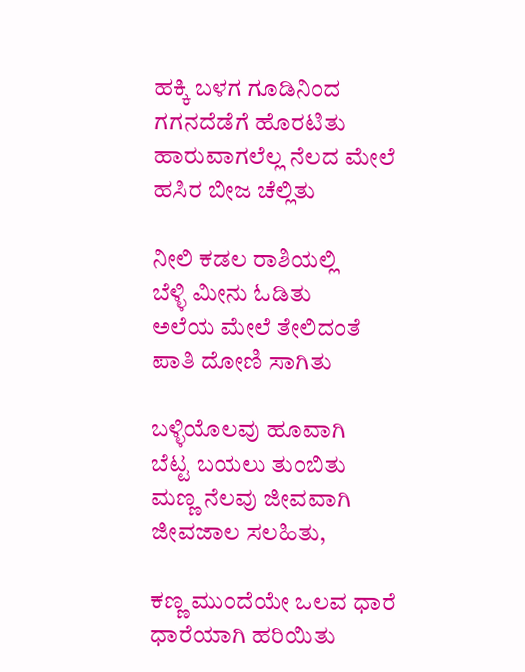ಹಕ್ಕಿ ಬಳಗ ಗೂಡಿನಿಂದ
ಗಗನದೆಡೆಗೆ ಹೊರಟಿತು
ಹಾರುವಾಗಲೆಲ್ಲ ನೆಲದ ಮೇಲೆ
ಹಸಿರ ಬೀಜ ಚೆಲ್ಲಿತು

ನೀಲಿ ಕಡಲ ರಾಶಿಯಲ್ಲಿ
ಬೆಳ್ಳಿ ಮೀನು ಓಡಿತು
ಅಲೆಯ ಮೇಲೆ ತೇಲಿದಂತೆ
ಪಾತಿ ದೋಣಿ ಸಾಗಿತು

ಬಳ್ಳಿಯೊಲವು ಹೂವಾಗಿ
ಬೆಟ್ಟ ಬಯಲು ತುಂಬಿತು
ಮಣ್ಣ ನೆಲವು ಜೀವವಾಗಿ
ಜೀವಜಾಲ ಸಲಹಿತು,

ಕಣ್ಣ ಮುಂದೆಯೇ ಒಲವ ಧಾರೆ
ಧಾರೆಯಾಗಿ ಹರಿಯಿತು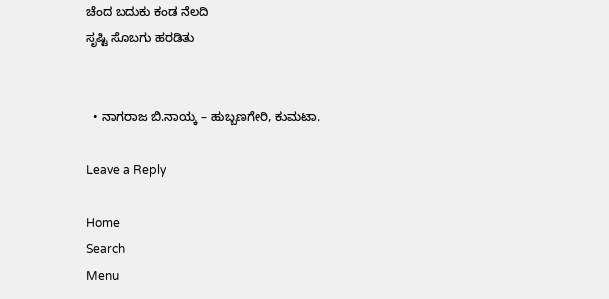ಚೆಂದ ಬದುಕು ಕಂಡ ನೆಲದಿ
ಸೃಷ್ಟಿ ಸೊಬಗು ಹರಡಿತು


  • ನಾಗರಾಜ ಬಿ.ನಾಯ್ಕ – ಹುಬ್ಬಣಗೇರಿ, ಕುಮಟಾ.

Leave a Reply

Home
Search
Menu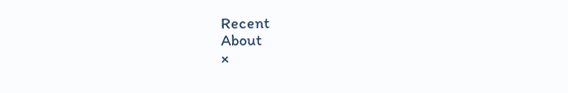Recent
About
×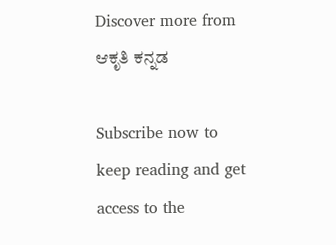Discover more from ಆಕೃತಿ ಕನ್ನಡ

Subscribe now to keep reading and get access to the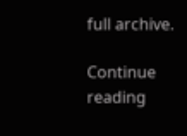full archive.

Continue reading